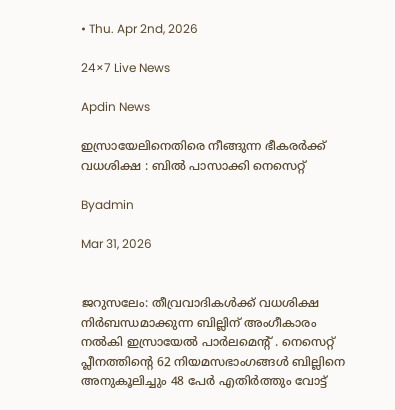• Thu. Apr 2nd, 2026

24×7 Live News

Apdin News

ഇസ്രായേലിനെതിരെ നീങ്ങുന്ന ഭീകരർക്ക് വധശിക്ഷ : ബിൽ പാസാക്കി നെസെറ്റ്

Byadmin

Mar 31, 2026


ജറുസലേം: തീവ്രവാദികൾക്ക് വധശിക്ഷ നിർബന്ധമാക്കുന്ന ബില്ലിന് അംഗീകാരം നൽകി ഇസ്രായേൽ പാർലമെന്റ് . നെസെറ്റ് പ്ലീനത്തിന്റെ 62 നിയമസഭാംഗങ്ങൾ ബില്ലിനെ അനുകൂലിച്ചും 48 പേർ എതിർത്തും വോട്ട്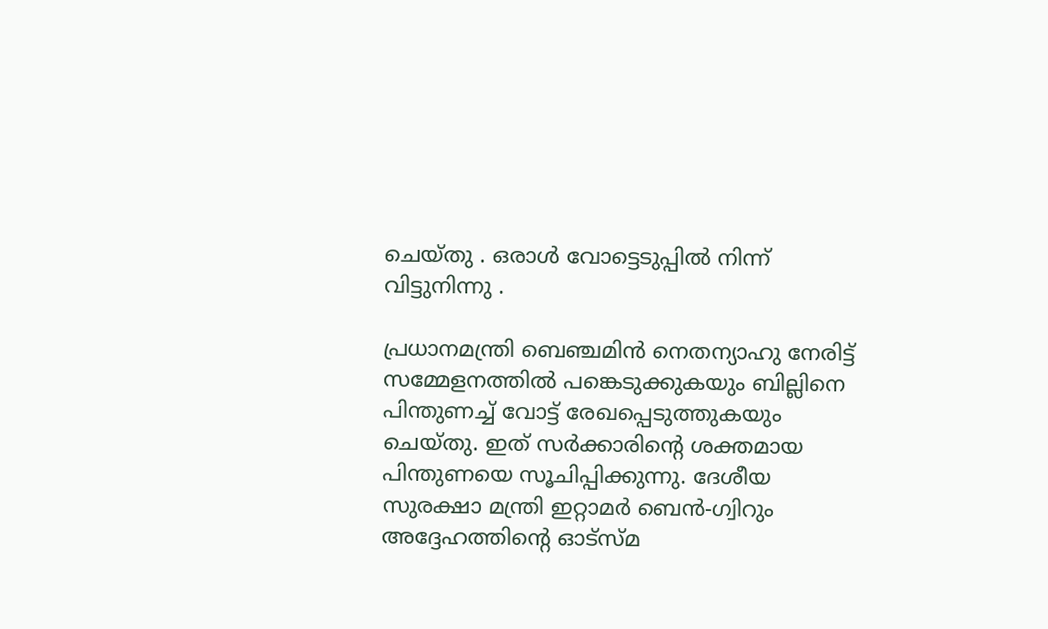ചെയ്തു . ഒരാൾ വോട്ടെടുപ്പിൽ നിന്ന് വിട്ടുനിന്നു .

പ്രധാനമന്ത്രി ബെഞ്ചമിൻ നെതന്യാഹു നേരിട്ട് സമ്മേളനത്തിൽ പങ്കെടുക്കുകയും ബില്ലിനെ പിന്തുണച്ച് വോട്ട് രേഖപ്പെടുത്തുകയും ചെയ്തു. ഇത് സർക്കാരിന്റെ ശക്തമായ പിന്തുണയെ സൂചിപ്പിക്കുന്നു. ദേശീയ സുരക്ഷാ മന്ത്രി ഇറ്റാമർ ബെൻ-ഗ്വിറും അദ്ദേഹത്തിന്റെ ഓട്സ്മ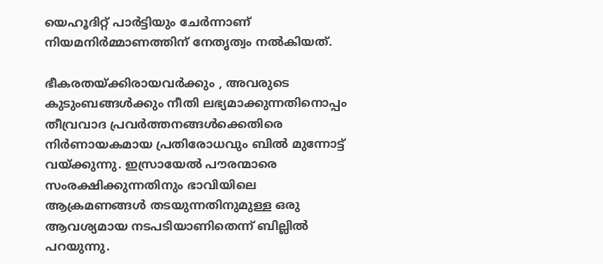യെഹൂദിറ്റ് പാർട്ടിയും ചേർന്നാണ് നിയമനിർമ്മാണത്തിന് നേതൃത്വം നൽകിയത്.

ഭീകരതയ്‌ക്കിരായവർക്കും , അവരുടെ കുടുംബങ്ങൾക്കും നീതി ലഭ്യമാക്കുന്നതിനൊപ്പം തീവ്രവാദ പ്രവർത്തനങ്ങൾക്കെതിരെ നിർണായകമായ പ്രതിരോധവും ബിൽ മുന്നോട്ട് വയ്‌ക്കുന്നു. ഇസ്രായേൽ പൗരന്മാരെ സംരക്ഷിക്കുന്നതിനും ഭാവിയിലെ ആക്രമണങ്ങൾ തടയുന്നതിനുമുള്ള ഒരു ആവശ്യമായ നടപടിയാണിതെന്ന് ബില്ലിൽ പറയുന്നു.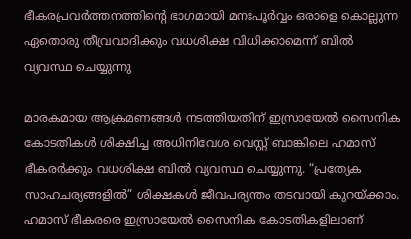ഭീകരപ്രവർത്തനത്തിന്റെ ഭാഗമായി മനഃപൂർവ്വം ഒരാളെ കൊല്ലുന്ന ഏതൊരു തീവ്രവാദിക്കും വധശിക്ഷ വിധിക്കാമെന്ന് ബിൽ വ്യവസ്ഥ ചെയ്യുന്നു

മാരകമായ ആക്രമണങ്ങൾ നടത്തിയതിന് ഇസ്രായേൽ സൈനിക കോടതികൾ ശിക്ഷിച്ച അധിനിവേശ വെസ്റ്റ് ബാങ്കിലെ ഹമാസ് ഭീകരർക്കും വധശിക്ഷ ബിൽ വ്യവസ്ഥ ചെയ്യുന്നു. “പ്രത്യേക സാഹചര്യങ്ങളിൽ” ശിക്ഷകൾ ജീവപര്യന്തം തടവായി കുറയ്‌ക്കാം. ഹമാസ് ഭീകരരെ ഇസ്രായേൽ സൈനിക കോടതികളിലാണ്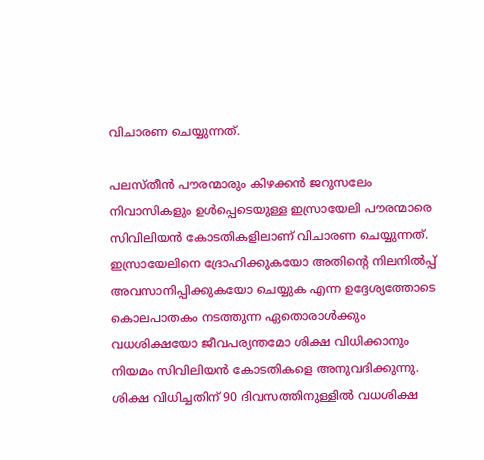വിചാരണ ചെയ്യുന്നത്.

പലസ്തീൻ പൗരന്മാരും കിഴക്കൻ ജറുസലേം നിവാസികളും ഉൾപ്പെടെയുള്ള ഇസ്രായേലി പൗരന്മാരെ സിവിലിയൻ കോടതികളിലാണ് വിചാരണ ചെയ്യുന്നത്. ഇസ്രായേലിനെ ദ്രോഹിക്കുകയോ അതിന്റെ നിലനിൽപ്പ് അവസാനിപ്പിക്കുകയോ ചെയ്യുക എന്ന ഉദ്ദേശ്യത്തോടെ കൊലപാതകം നടത്തുന്ന ഏതൊരാൾക്കും വധശിക്ഷയോ ജീവപര്യന്തമോ ശിക്ഷ വിധിക്കാനും നിയമം സിവിലിയൻ കോടതികളെ അനുവദിക്കുന്നു. ശിക്ഷ വിധിച്ചതിന് 90 ദിവസത്തിനുള്ളിൽ വധശിക്ഷ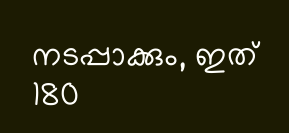നടപ്പാക്കും, ഇത് 180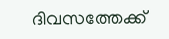ദിവസത്തേക്ക്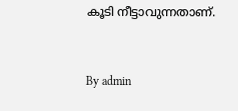കൂടി നീട്ടാവുന്നതാണ്.



By admin